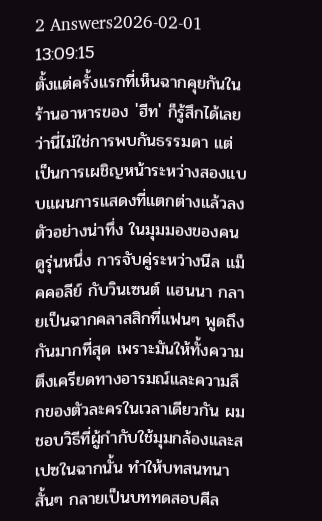2 Answers2026-02-01 13:09:15
ตั้งแต่ครั้งแรกที่เห็นฉากคุยกันในร้านอาหารของ 'ฮีท' ก็รู้สึกได้เลยว่านี่ไม่ใช่การพบกันธรรมดา แต่เป็นการเผชิญหน้าระหว่างสองแบบแผนการแสดงที่แตกต่างแล้วลงตัวอย่างน่าทึ่ง ในมุมมองของคนดูรุ่นหนึ่ง การจับคู่ระหว่างนีล แม็คคอลีย์ กับวินเซนต์ แฮนนา กลายเป็นฉากคลาสสิกที่แฟนๆ พูดถึงกันมากที่สุด เพราะมันให้ทั้งความตึงเครียดทางอารมณ์และความลึกของตัวละครในเวลาเดียวกัน ผมชอบวิธีที่ผู้กำกับใช้มุมกล้องและสเปซในฉากนั้น ทำให้บทสนทนาสั้นๆ กลายเป็นบททดสอบศีล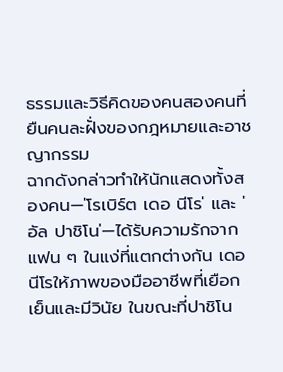ธรรมและวิธีคิดของคนสองคนที่ยืนคนละฝั่งของกฎหมายและอาชญากรรม
ฉากดังกล่าวทำให้นักแสดงทั้งสองคน—'โรเบิร์ต เดอ นีโร' และ 'อัล ปาชิโน'—ได้รับความรักจากแฟน ๆ ในแง่ที่แตกต่างกัน เดอ นีโรให้ภาพของมืออาชีพที่เยือกเย็นและมีวินัย ในขณะที่ปาชิโน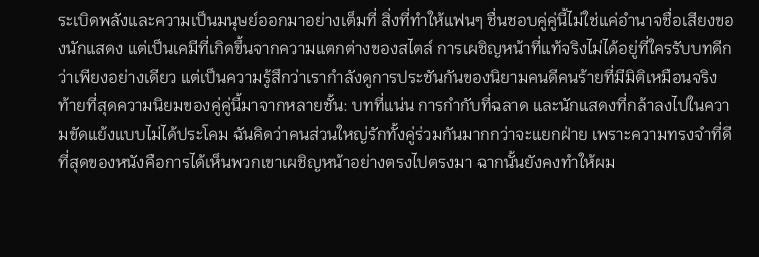ระเบิดพลังและความเป็นมนุษย์ออกมาอย่างเต็มที่ สิ่งที่ทำให้แฟนๆ ชื่นชอบคู่คู่นี้ไม่ใช่แค่อำนาจชื่อเสียงของนักแสดง แต่เป็นเคมีที่เกิดขึ้นจากความแตกต่างของสไตล์ การเผชิญหน้าที่แท้จริงไม่ได้อยู่ที่ใครรับบทดีกว่าเพียงอย่างเดียว แต่เป็นความรู้สึกว่าเรากำลังดูการประชันกันของนิยามคนดีคนร้ายที่มีมิติเหมือนจริง
ท้ายที่สุดความนิยมของคู่คู่นี้มาจากหลายชั้น: บทที่แน่น การกำกับที่ฉลาด และนักแสดงที่กล้าลงไปในความขัดแย้งแบบไม่ได้ประโคม ฉันคิดว่าคนส่วนใหญ่รักทั้งคู่ร่วมกันมากกว่าจะแยกฝ่าย เพราะความทรงจำที่ดีที่สุดของหนังคือการได้เห็นพวกเขาเผชิญหน้าอย่างตรงไปตรงมา ฉากนั้นยังคงทำให้ผม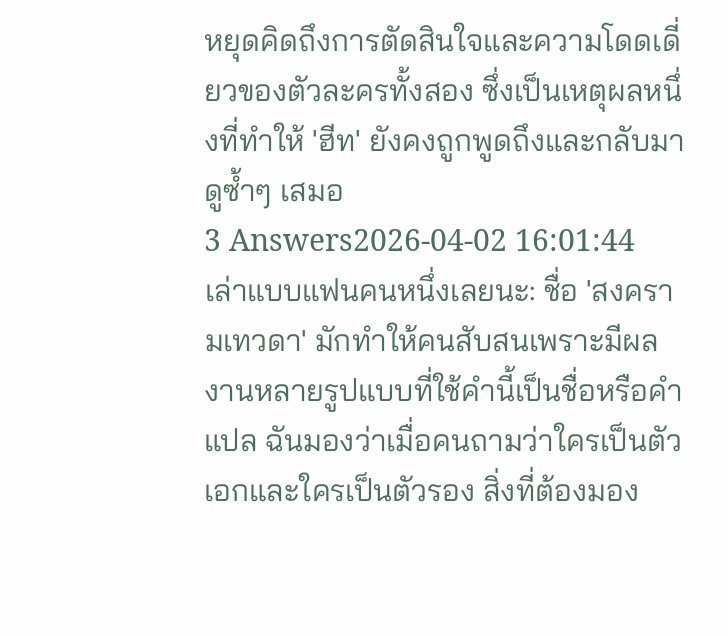หยุดคิดถึงการตัดสินใจและความโดดเดี่ยวของตัวละครทั้งสอง ซึ่งเป็นเหตุผลหนึ่งที่ทำให้ 'ฮีท' ยังคงถูกพูดถึงและกลับมาดูซ้ำๆ เสมอ
3 Answers2026-04-02 16:01:44
เล่าแบบแฟนคนหนึ่งเลยนะ: ชื่อ 'สงครามเทวดา' มักทำให้คนสับสนเพราะมีผลงานหลายรูปแบบที่ใช้คำนี้เป็นชื่อหรือคำแปล ฉันมองว่าเมื่อคนถามว่าใครเป็นตัวเอกและใครเป็นตัวรอง สิ่งที่ต้องมอง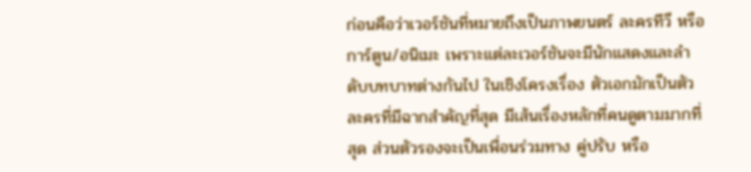ก่อนคือว่าเวอร์ชันที่หมายถึงเป็นภาพยนตร์ ละครทีวี หรือการ์ตูน/อนิเมะ เพราะแต่ละเวอร์ชันจะมีนักแสดงและลำดับบทบาทต่างกันไป ในเชิงโครงเรื่อง ตัวเอกมักเป็นตัวละครที่มีฉากสำคัญที่สุด มีเส้นเรื่องหลักที่คนดูตามมากที่สุด ส่วนตัวรองจะเป็นเพื่อนร่วมทาง คู่ปรับ หรือ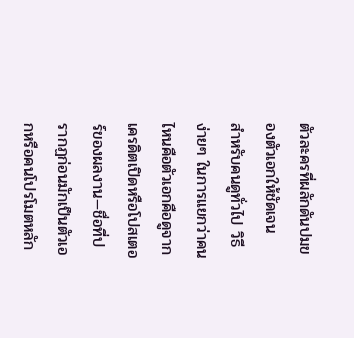ตัวละครที่ผลักดันปมของตัวเอกให้ชัดเจน
สำหรับคนดูทั่วไป วิธีง่ายๆ ในการแยกว่าคนไหนคือตัวเอกคือดูจากเครดิตเปิดหรือโปสเตอร์ของผลงาน—ชื่อที่ปรากฏก่อนมักเป็นตัวเอกหรือคนโปรโมตหลัก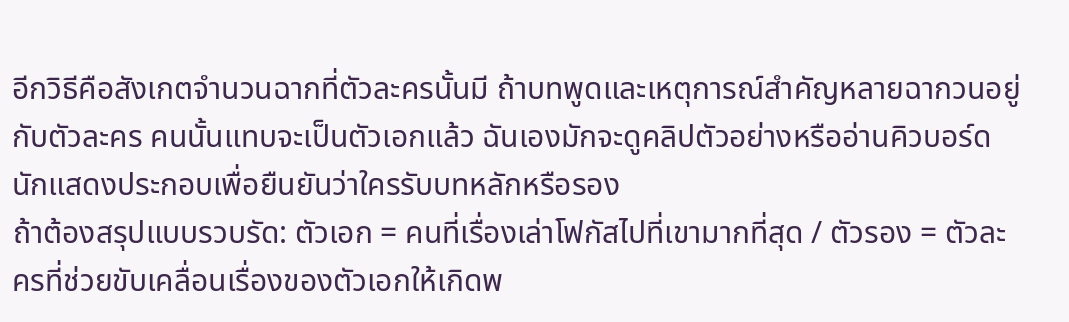อีกวิธีคือสังเกตจำนวนฉากที่ตัวละครนั้นมี ถ้าบทพูดและเหตุการณ์สำคัญหลายฉากวนอยู่กับตัวละคร คนนั้นแทบจะเป็นตัวเอกแล้ว ฉันเองมักจะดูคลิปตัวอย่างหรืออ่านคิวบอร์ดนักแสดงประกอบเพื่อยืนยันว่าใครรับบทหลักหรือรอง
ถ้าต้องสรุปแบบรวบรัด: ตัวเอก = คนที่เรื่องเล่าโฟกัสไปที่เขามากที่สุด / ตัวรอง = ตัวละครที่ช่วยขับเคลื่อนเรื่องของตัวเอกให้เกิดพ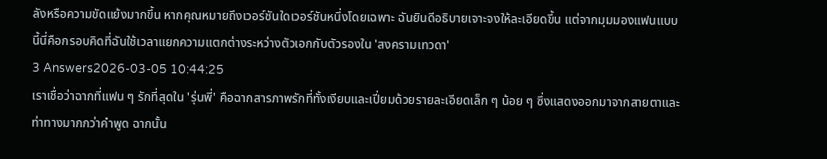ลังหรือความขัดแย้งมากขึ้น หากคุณหมายถึงเวอร์ชันใดเวอร์ชันหนึ่งโดยเฉพาะ ฉันยินดีอธิบายเจาะจงให้ละเอียดขึ้น แต่จากมุมมองแฟนแบบนี้นี่คือกรอบคิดที่ฉันใช้เวลาแยกความแตกต่างระหว่างตัวเอกกับตัวรองใน 'สงครามเทวดา'
3 Answers2026-03-05 10:44:25
เราเชื่อว่าฉากที่แฟน ๆ รักที่สุดใน 'รุ่นพี่' คือฉากสารภาพรักที่ทั้งเงียบและเปี่ยมด้วยรายละเอียดเล็ก ๆ น้อย ๆ ซึ่งแสดงออกมาจากสายตาและท่าทางมากกว่าคำพูด ฉากนั้น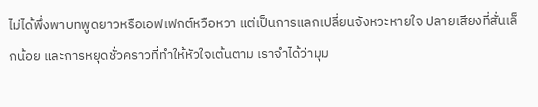ไม่ได้พึ่งพาบทพูดยาวหรือเอฟเฟกต์หวือหวา แต่เป็นการแลกเปลี่ยนจังหวะหายใจ ปลายเสียงที่สั่นเล็กน้อย และการหยุดชั่วคราวที่ทำให้หัวใจเต้นตาม เราจำได้ว่ามุม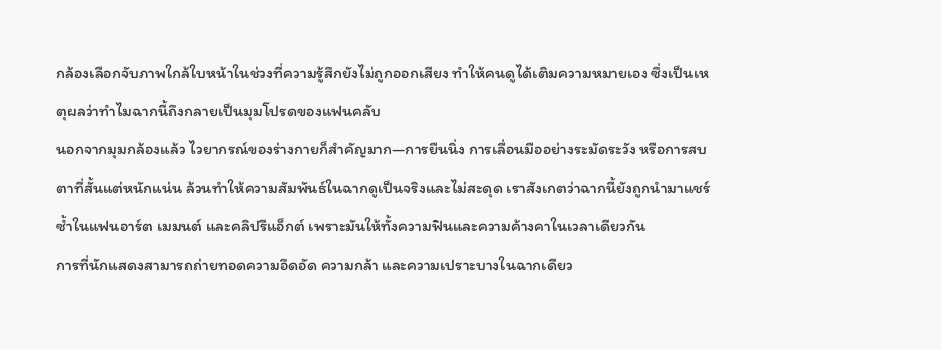กล้องเลือกจับภาพใกล้ใบหน้าในช่วงที่ความรู้สึกยังไม่ถูกออกเสียง ทำให้คนดูได้เติมความหมายเอง ซึ่งเป็นเหตุผลว่าทำไมฉากนี้ถึงกลายเป็นมุมโปรดของแฟนคลับ
นอกจากมุมกล้องแล้ว ไวยากรณ์ของร่างกายก็สำคัญมาก—การยืนนิ่ง การเลื่อนมืออย่างระมัดระวัง หรือการสบตาที่สั้นแต่หนักแน่น ล้วนทำให้ความสัมพันธ์ในฉากดูเป็นจริงและไม่สะดุด เราสังเกตว่าฉากนี้ยังถูกนำมาแชร์ซ้ำในแฟนอาร์ต เมมนต์ และคลิปรีแอ็กต์ เพราะมันให้ทั้งความฟินและความค้างคาในเวลาเดียวกัน
การที่นักแสดงสามารถถ่ายทอดความอึดอัด ความกล้า และความเปราะบางในฉากเดียว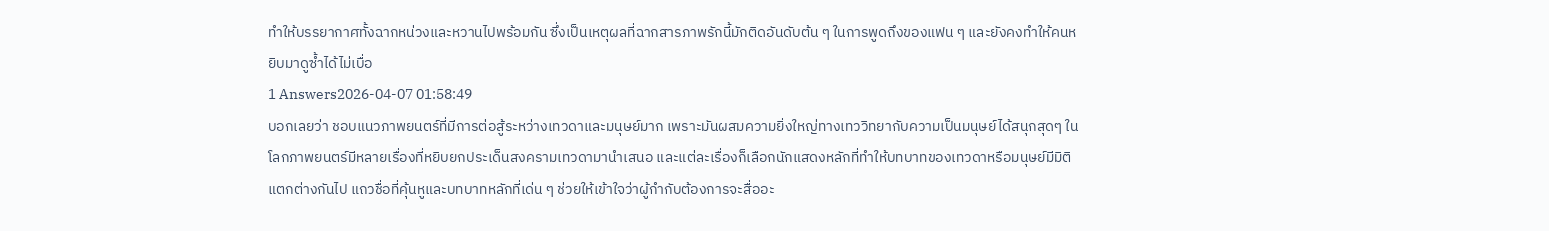ทำให้บรรยากาศทั้งฉากหน่วงและหวานไปพร้อมกัน ซึ่งเป็นเหตุผลที่ฉากสารภาพรักนี้มักติดอันดับต้น ๆ ในการพูดถึงของแฟน ๆ และยังคงทำให้คนหยิบมาดูซ้ำได้ไม่เบื่อ
1 Answers2026-04-07 01:58:49
บอกเลยว่า ชอบแนวภาพยนตร์ที่มีการต่อสู้ระหว่างเทวดาและมนุษย์มาก เพราะมันผสมความยิ่งใหญ่ทางเทววิทยากับความเป็นมนุษย์ได้สนุกสุดๆ ในโลกภาพยนตร์มีหลายเรื่องที่หยิบยกประเด็นสงครามเทวดามานำเสนอ และแต่ละเรื่องก็เลือกนักแสดงหลักที่ทำให้บทบาทของเทวดาหรือมนุษย์มีมิติแตกต่างกันไป แถวชื่อที่คุ้นหูและบทบาทหลักที่เด่น ๆ ช่วยให้เข้าใจว่าผู้กำกับต้องการจะสื่ออะ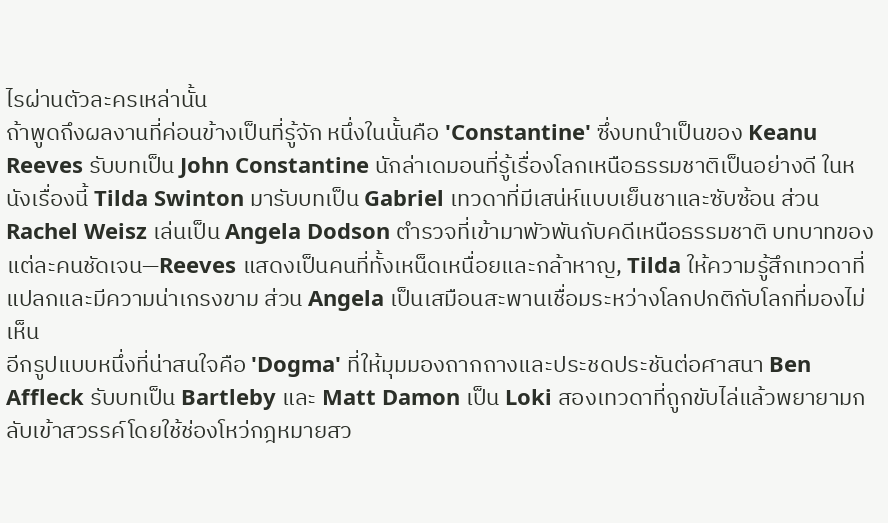ไรผ่านตัวละครเหล่านั้น
ถ้าพูดถึงผลงานที่ค่อนข้างเป็นที่รู้จัก หนึ่งในนั้นคือ 'Constantine' ซึ่งบทนำเป็นของ Keanu Reeves รับบทเป็น John Constantine นักล่าเดมอนที่รู้เรื่องโลกเหนือธรรมชาติเป็นอย่างดี ในหนังเรื่องนี้ Tilda Swinton มารับบทเป็น Gabriel เทวดาที่มีเสน่ห์แบบเย็นชาและซับซ้อน ส่วน Rachel Weisz เล่นเป็น Angela Dodson ตำรวจที่เข้ามาพัวพันกับคดีเหนือธรรมชาติ บทบาทของแต่ละคนชัดเจน—Reeves แสดงเป็นคนที่ทั้งเหน็ดเหนื่อยและกล้าหาญ, Tilda ให้ความรู้สึกเทวดาที่แปลกและมีความน่าเกรงขาม ส่วน Angela เป็นเสมือนสะพานเชื่อมระหว่างโลกปกติกับโลกที่มองไม่เห็น
อีกรูปแบบหนึ่งที่น่าสนใจคือ 'Dogma' ที่ให้มุมมองถากถางและประชดประชันต่อศาสนา Ben Affleck รับบทเป็น Bartleby และ Matt Damon เป็น Loki สองเทวดาที่ถูกขับไล่แล้วพยายามกลับเข้าสวรรค์โดยใช้ช่องโหว่กฎหมายสว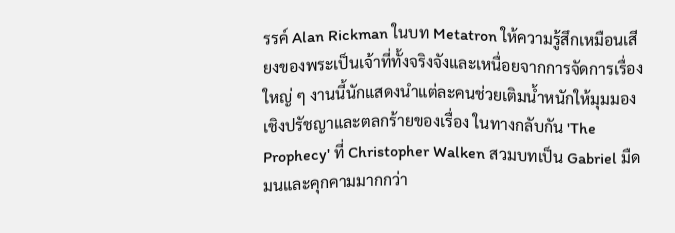รรค์ Alan Rickman ในบท Metatron ให้ความรู้สึกเหมือนเสียงของพระเป็นเจ้าที่ทั้งจริงจังและเหนื่อยจากการจัดการเรื่องใหญ่ ๆ งานนี้นักแสดงนำแต่ละคนช่วยเติมน้ำหนักให้มุมมองเชิงปรัชญาและตลกร้ายของเรื่อง ในทางกลับกัน 'The Prophecy' ที่ Christopher Walken สวมบทเป็น Gabriel มืดมนและคุกคามมากกว่า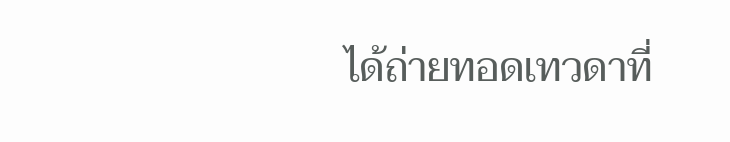ได้ถ่ายทอดเทวดาที่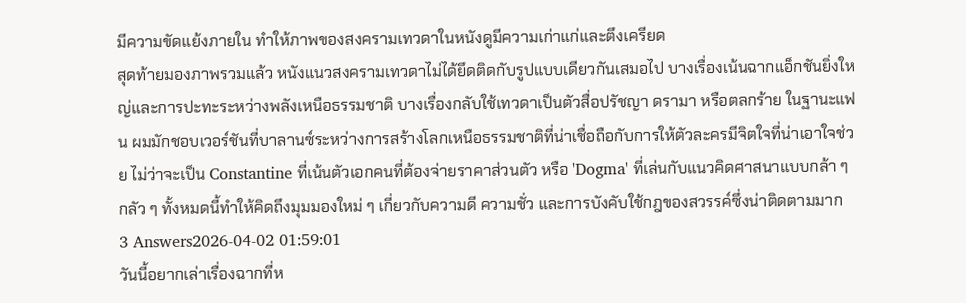มีความขัดแย้งภายใน ทำให้ภาพของสงครามเทวดาในหนังดูมีความเก่าแก่และตึงเครียด
สุดท้ายมองภาพรวมแล้ว หนังแนวสงครามเทวดาไม่ได้ยึดติดกับรูปแบบเดียวกันเสมอไป บางเรื่องเน้นฉากแอ็กชันยิ่งใหญ่และการปะทะระหว่างพลังเหนือธรรมชาติ บางเรื่องกลับใช้เทวดาเป็นตัวสื่อปรัชญา ดรามา หรือตลกร้าย ในฐานะแฟน ผมมักชอบเวอร์ชันที่บาลานซ์ระหว่างการสร้างโลกเหนือธรรมชาติที่น่าเชื่อถือกับการให้ตัวละครมีจิตใจที่น่าเอาใจช่วย ไม่ว่าจะเป็น Constantine ที่เน้นตัวเอกคนที่ต้องจ่ายราคาส่วนตัว หรือ 'Dogma' ที่เล่นกับแนวคิดศาสนาแบบกล้า ๆ กลัว ๆ ทั้งหมดนี้ทำให้คิดถึงมุมมองใหม่ ๆ เกี่ยวกับความดี ความชั่ว และการบังคับใช้กฎของสวรรค์ซึ่งน่าติดตามมาก
3 Answers2026-04-02 01:59:01
วันนี้อยากเล่าเรื่องฉากที่ห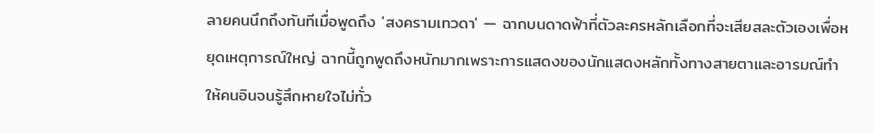ลายคนนึกถึงทันทีเมื่อพูดถึง 'สงครามเทวดา' — ฉากบนดาดฟ้าที่ตัวละครหลักเลือกที่จะเสียสละตัวเองเพื่อหยุดเหตุการณ์ใหญ่ ฉากนี้ถูกพูดถึงหนักมากเพราะการแสดงของนักแสดงหลักทั้งทางสายตาและอารมณ์ทำให้คนอินจนรู้สึกหายใจไม่ทั่ว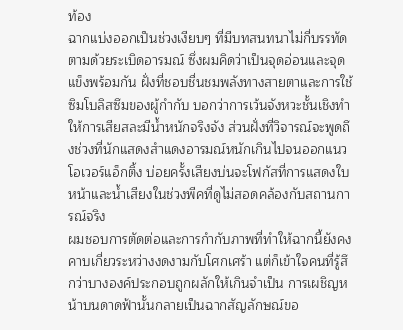ท้อง
ฉากแบ่งออกเป็นช่วงเงียบๆ ที่มีบทสนทนาไม่กี่บรรทัดตามด้วยระเบิดอารมณ์ ซึ่งผมคิดว่าเป็นจุดอ่อนและจุดแข็งพร้อมกัน ฝั่งที่ชอบชื่นชมพลังทางสายตาและการใช้ซิมโบลิสซึมของผู้กำกับ บอกว่าการเว้นจังหวะชั้นเชิงทำให้การเสียสละมีน้ำหนักจริงจัง ส่วนฝั่งที่วิจารณ์จะพูดถึงช่วงที่นักแสดงสำแดงอารมณ์หนักเกินไปจนออกแนวโอเวอร์แอ็กติ้ง บ่อยครั้งเสียงบ่นจะโฟกัสที่การแสดงใบหน้าและน้ำเสียงในช่วงพีคที่ดูไม่สอดคล้องกับสถานการณ์จริง
ผมชอบการตัดต่อและการกำกับภาพที่ทำให้ฉากนี้ยังคงคาบเกี่ยวระหว่างงดงามกับโศกเศร้า แต่ก็เข้าใจคนที่รู้สึกว่าบางองค์ประกอบถูกผลักให้เกินจำเป็น การเผชิญหน้าบนดาดฟ้านั้นกลายเป็นฉากสัญลักษณ์ขอ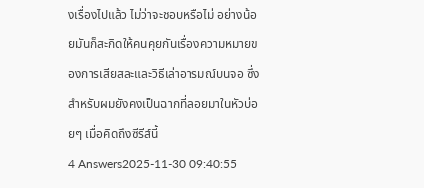งเรื่องไปแล้ว ไม่ว่าจะชอบหรือไม่ อย่างน้อยมันก็สะกิดให้คนคุยกันเรื่องความหมายของการเสียสละและวิธีเล่าอารมณ์บนจอ ซึ่งสำหรับผมยังคงเป็นฉากที่ลอยมาในหัวบ่อยๆ เมื่อคิดถึงซีรีส์นี้
4 Answers2025-11-30 09:40:55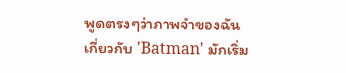พูดตรงๆว่าภาพจำของฉันเกี่ยวกับ 'Batman' มักเริ่ม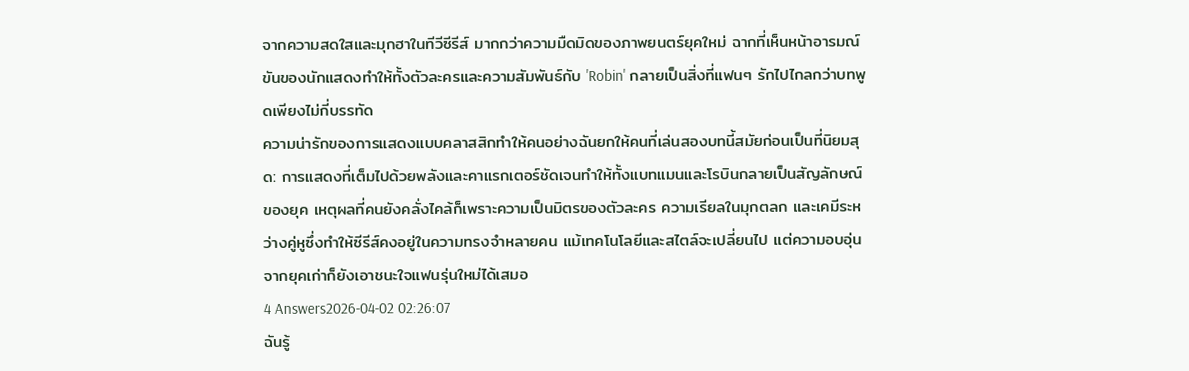จากความสดใสและมุกฮาในทีวีซีรีส์ มากกว่าความมืดมิดของภาพยนตร์ยุคใหม่ ฉากที่เห็นหน้าอารมณ์ขันของนักแสดงทำให้ทั้งตัวละครและความสัมพันธ์กับ 'Robin' กลายเป็นสิ่งที่แฟนๆ รักไปไกลกว่าบทพูดเพียงไม่กี่บรรทัด
ความน่ารักของการแสดงแบบคลาสสิกทำให้คนอย่างฉันยกให้คนที่เล่นสองบทนี้สมัยก่อนเป็นที่นิยมสุด: การแสดงที่เต็มไปด้วยพลังและคาแรกเตอร์ชัดเจนทำให้ทั้งแบทแมนและโรบินกลายเป็นสัญลักษณ์ของยุค เหตุผลที่คนยังคลั่งไคล้ก็เพราะความเป็นมิตรของตัวละคร ความเรียลในมุกตลก และเคมีระหว่างคู่หูซึ่งทำให้ซีรีส์คงอยู่ในความทรงจำหลายคน แม้เทคโนโลยีและสไตล์จะเปลี่ยนไป แต่ความอบอุ่นจากยุคเก่าก็ยังเอาชนะใจแฟนรุ่นใหม่ได้เสมอ
4 Answers2026-04-02 02:26:07
ฉันรู้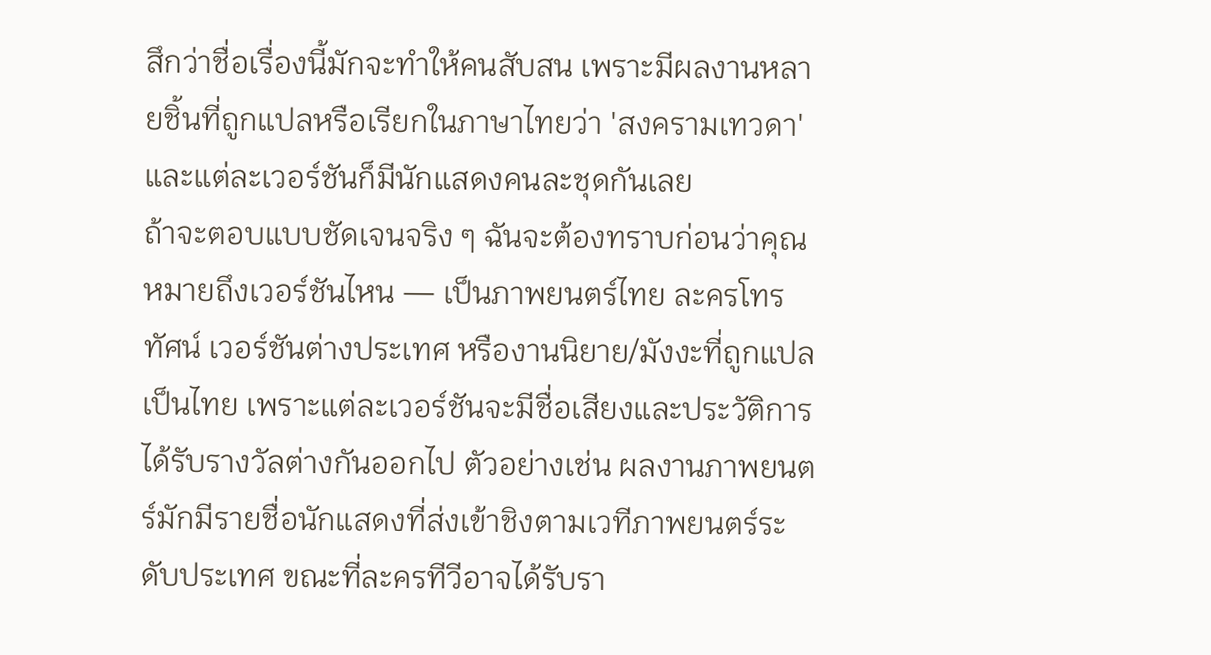สึกว่าชื่อเรื่องนี้มักจะทำให้คนสับสน เพราะมีผลงานหลายชิ้นที่ถูกแปลหรือเรียกในภาษาไทยว่า 'สงครามเทวดา' และแต่ละเวอร์ชันก็มีนักแสดงคนละชุดกันเลย
ถ้าจะตอบแบบชัดเจนจริง ๆ ฉันจะต้องทราบก่อนว่าคุณหมายถึงเวอร์ชันไหน — เป็นภาพยนตร์ไทย ละครโทรทัศน์ เวอร์ชันต่างประเทศ หรืองานนิยาย/มังงะที่ถูกแปลเป็นไทย เพราะแต่ละเวอร์ชันจะมีชื่อเสียงและประวัติการได้รับรางวัลต่างกันออกไป ตัวอย่างเช่น ผลงานภาพยนตร์มักมีรายชื่อนักแสดงที่ส่งเข้าชิงตามเวทีภาพยนตร์ระดับประเทศ ขณะที่ละครทีวีอาจได้รับรา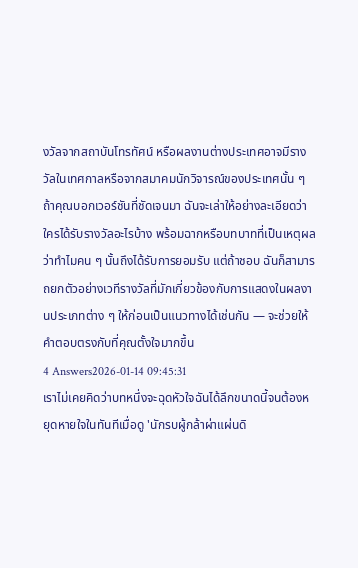งวัลจากสถาบันโทรทัศน์ หรือผลงานต่างประเทศอาจมีรางวัลในเทศกาลหรือจากสมาคมนักวิจารณ์ของประเทศนั้น ๆ
ถ้าคุณบอกเวอร์ชันที่ชัดเจนมา ฉันจะเล่าให้อย่างละเอียดว่าใครได้รับรางวัลอะไรบ้าง พร้อมฉากหรือบทบาทที่เป็นเหตุผลว่าทำไมคน ๆ นั้นถึงได้รับการยอมรับ แต่ถ้าชอบ ฉันก็สามารถยกตัวอย่างเวทีรางวัลที่มักเกี่ยวข้องกับการแสดงในผลงานประเภทต่าง ๆ ให้ก่อนเป็นแนวทางได้เช่นกัน — จะช่วยให้คำตอบตรงกับที่คุณตั้งใจมากขึ้น
4 Answers2026-01-14 09:45:31
เราไม่เคยคิดว่าบทหนึ่งจะฉุดหัวใจฉันได้ลึกขนาดนี้จนต้องหยุดหายใจในทันทีเมื่อดู 'นักรบผู้กล้าผ่าแผ่นดิ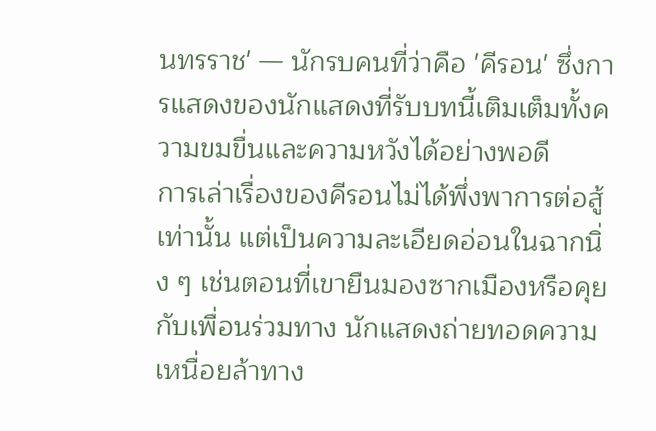นทรราช' — นักรบคนที่ว่าคือ 'คีรอน' ซึ่งการแสดงของนักแสดงที่รับบทนี้เติมเต็มทั้งความขมขื่นและความหวังได้อย่างพอดี
การเล่าเรื่องของคีรอนไม่ได้พึ่งพาการต่อสู้เท่านั้น แต่เป็นความละเอียดอ่อนในฉากนิ่ง ๆ เช่นตอนที่เขายืนมองซากเมืองหรือคุยกับเพื่อนร่วมทาง นักแสดงถ่ายทอดความเหนื่อยล้าทาง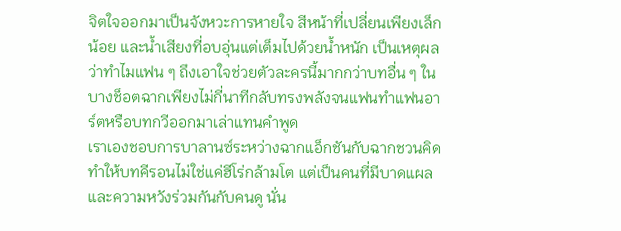จิตใจออกมาเป็นจังหวะการหายใจ สีหน้าที่เปลี่ยนเพียงเล็กน้อย และน้ำเสียงที่อบอุ่นแต่เต็มไปด้วยน้ำหนัก เป็นเหตุผลว่าทำไมแฟน ๆ ถึงเอาใจช่วยตัวละครนี้มากกว่าบทอื่น ๆ ในบางช็อตฉากเพียงไม่กี่นาทีกลับทรงพลังจนแฟนทำแฟนอาร์ตหรือบทกวีออกมาเล่าแทนคำพูด
เราเองชอบการบาลานซ์ระหว่างฉากแอ็กชันกับฉากชวนคิด ทำให้บทคีรอนไม่ใช่แค่ฮีโร่กล้ามโต แต่เป็นคนที่มีบาดแผลและความหวังร่วมกันกับคนดู นั่น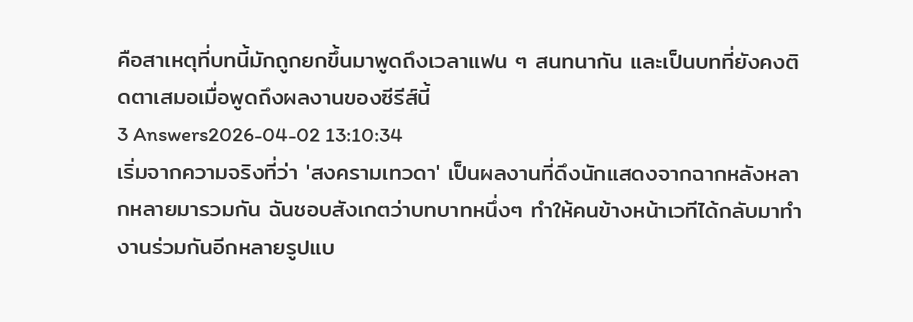คือสาเหตุที่บทนี้มักถูกยกขึ้นมาพูดถึงเวลาแฟน ๆ สนทนากัน และเป็นบทที่ยังคงติดตาเสมอเมื่อพูดถึงผลงานของซีรีส์นี้
3 Answers2026-04-02 13:10:34
เริ่มจากความจริงที่ว่า 'สงครามเทวดา' เป็นผลงานที่ดึงนักแสดงจากฉากหลังหลากหลายมารวมกัน ฉันชอบสังเกตว่าบทบาทหนึ่งๆ ทำให้คนข้างหน้าเวทีได้กลับมาทำงานร่วมกันอีกหลายรูปแบ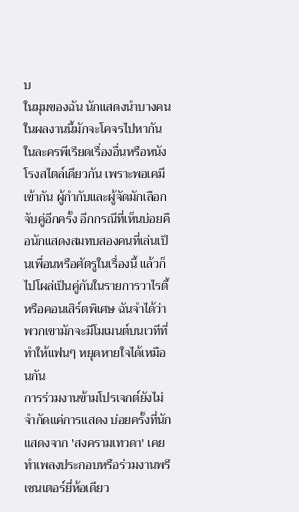บ
ในมุมของฉัน นักแสดงนำบางคนในผลงานนี้มักจะโคจรไปหากันในละครพีเรียดเรื่องอื่นหรือหนังโรงสไตล์เดียวกัน เพราะพอเคมีเข้ากัน ผู้กำกับและผู้จัดมักเลือกจับคู่อีกครั้ง อีกกรณีที่เห็นบ่อยคือนักแสดงสมทบสองคนที่เล่นเป็นเพื่อนหรือศัตรูในเรื่องนี้ แล้วก็ไปโผล่เป็นคู่กันในรายการวาไรตี้หรือคอนเสิร์ตพิเศษ ฉันจำได้ว่าพวกเขามักจะมีโมเมนต์บนเวทีที่ทำให้แฟนๆ หยุดหายใจได้เหมือนกัน
การร่วมงานข้ามโปรเจกต์ยังไม่จำกัดแค่การแสดง บ่อยครั้งที่นักแสดงจาก 'สงครามเทวดา' เคยทำเพลงประกอบหรือร่วมงานพรีเซนเตอร์ยี่ห้อเดียว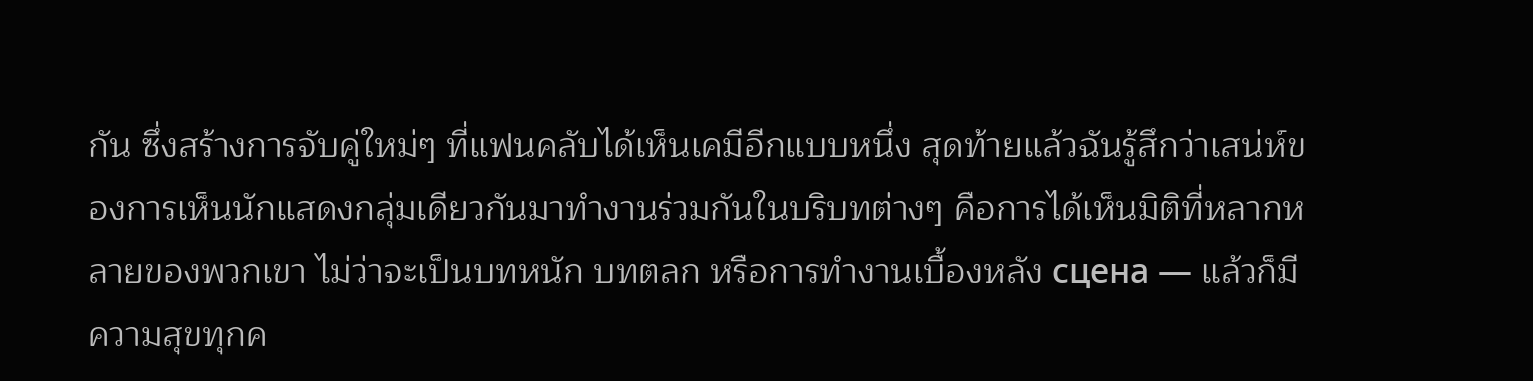กัน ซึ่งสร้างการจับคู่ใหม่ๆ ที่แฟนคลับได้เห็นเคมีอีกแบบหนึ่ง สุดท้ายแล้วฉันรู้สึกว่าเสน่ห์ของการเห็นนักแสดงกลุ่มเดียวกันมาทำงานร่วมกันในบริบทต่างๆ คือการได้เห็นมิติที่หลากหลายของพวกเขา ไม่ว่าจะเป็นบทหนัก บทตลก หรือการทำงานเบื้องหลัง сцена — แล้วก็มีความสุขทุกค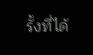รั้งที่ได้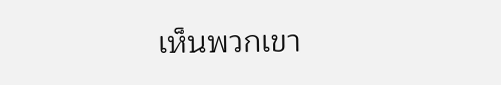เห็นพวกเขา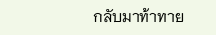กลับมาท้าทาย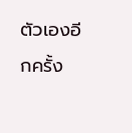ตัวเองอีกครั้ง